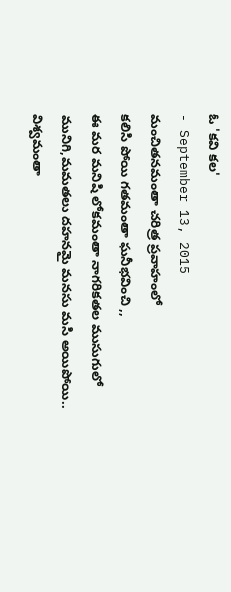ఓ 'కవి కల'
- September 13, 2015
మంచితనమంతా చరిత్ర ప్రవాహంలో
కలిసి పోయి గతమంతా ఘనీభవించి ,,
ఈ మర మనిషి లోకమంతా నాగరికతల ముసుగులో
మునిగి,మమతలు దహనమై మనసు మసి అయిపోయి..
విశ్వమంతా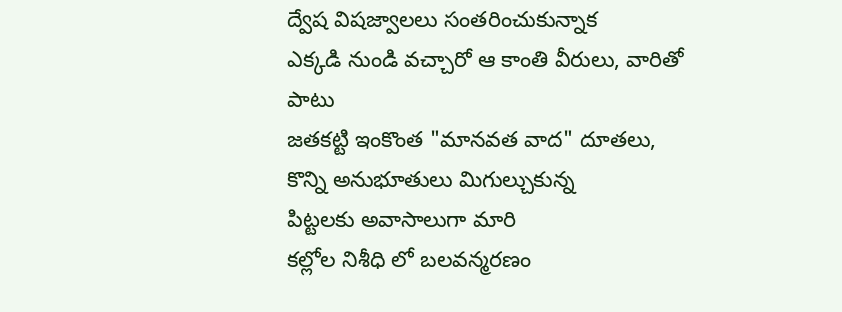ద్వేష విషజ్వాలలు సంతరించుకున్నాక
ఎక్కడి నుండి వచ్చారో ఆ కాంతి వీరులు, వారితో పాటు
జతకట్టి ఇంకొంత "మానవత వాద" దూతలు,
కొన్ని అనుభూతులు మిగుల్చుకున్న
పిట్టలకు అవాసాలుగా మారి
కల్లోల నిశీధి లో బలవన్మరణం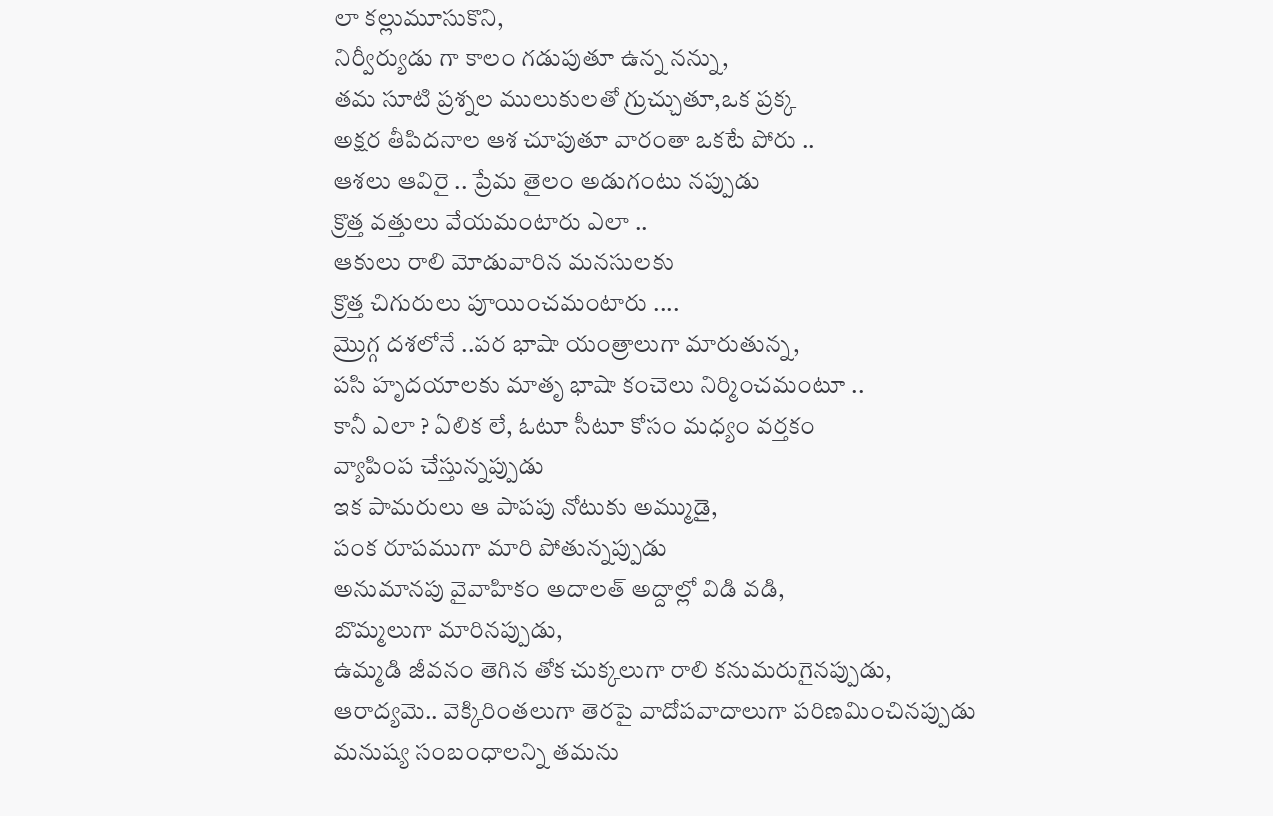లా కల్లుమూసుకొని,
నిర్వీర్యుడు గా కాలం గడుపుతూ ఉన్న నన్ను,
తమ సూటి ప్రశ్నల ములుకులతో గ్రుచ్చుతూ,ఒక ప్రక్క
అక్షర తీపిదనాల ఆశ చూపుతూ వారంతా ఒకటే పోరు ..
ఆశలు ఆవిరై .. ప్రేమ తైలం అడుగంటు నప్పుడు
క్రొత్త వత్తులు వేయమంటారు ఎలా ..
ఆకులు రాలి మోడువారిన మనసులకు
క్రొత్త చిగురులు పూయించమంటారు ....
మ్రొగ్గ దశలోనే ..పర భాషా యంత్రాలుగా మారుతున్న,
పసి హృదయాలకు మాతృ భాషా కంచెలు నిర్మించమంటూ ..
కానీ ఎలా ? ఏలిక లే, ఓటూ సీటూ కోసం మధ్యం వర్తకం
వ్యాపింప చేస్తున్నప్పుడు
ఇక పామరులు ఆ పాపపు నోటుకు అమ్ముడై,
పంక రూపముగా మారి పోతున్నప్పుడు
అనుమానపు వైవాహికం అదాలత్ అద్దాల్లో విడి వడి,
బొమ్మలుగా మారినప్పుడు,
ఉమ్మడి జీవనం తెగిన తోక చుక్కలుగా రాలి కనుమరుగైనప్పుడు,
ఆరాద్యమె.. వెక్కిరింతలుగా తెరపై వాదోపవాదాలుగా పరిణమించినప్పుడు
మనుష్య సంబంధాలన్ని తమను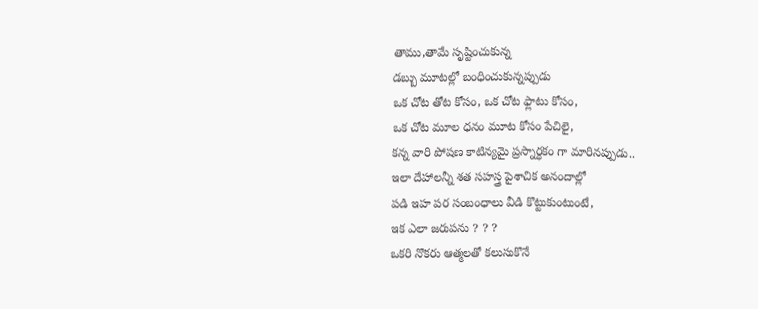తాము,తామే సృష్టించుకున్న
డబ్బు మూటల్లో బంధించుకున్నప్పుడు
ఒక చోట తోట కోసం, ఒక చోట ఫ్లాటు కోసం,
ఒక చోట మూల ధనం మూట కోసం పేచిలై,
కన్న వారి పోషణ కాటిన్యమై ప్రస్నార్ధకం గా మారినప్పుడు..
ఇలా దేహాలన్నీ శత సహస్త్ర పైశాచిక అనందాల్లో
పడి ఇహ పర సంబంధాలు వీడి కొట్టుకుంటుంటే,
ఇక ఎలా జరుపను ? ? ?
ఒకరి నొకరు ఆత్మలతో కలుసుకొనే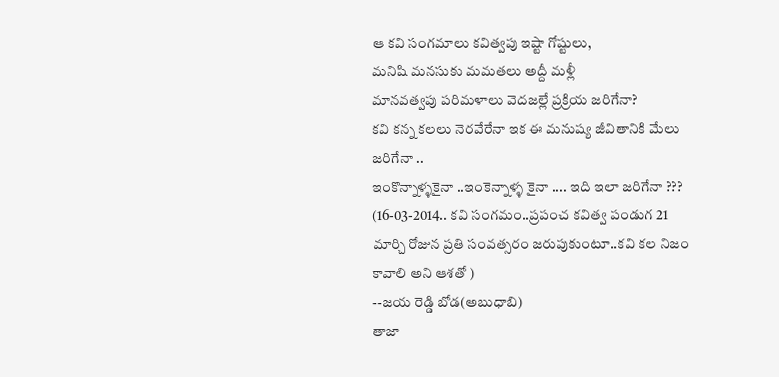ఆ కవి సంగమాలు కవిత్వపు ఇష్టా గోష్టులు,
మనిషి మనసుకు మమతలు అద్దీ మళ్లీ
మానవత్వపు పరిమళాలు వెదజల్లే ప్రక్రియ జరిగేనా?
కవి కన్న కలలు నెరవేరేనా ఇక ఈ మనుష్య జీవితానికి మేలు జరిగేనా ..
ఇంకొన్నాళ్ళకైనా ..ఇంకెన్నాళ్ళ కైనా .... ఇది ఇలా జరిగేనా ???
(16-03-2014.. కవి సంగమం..ప్రపంచ కవిత్వ పండుగ 21 మార్చి రోజున ప్రతి సంవత్సరం జరుపుకుంటూ..కవి కల నిజం కావాలి అని ఆశతో )
--జయ రెడ్డి బోడ(అబుధాబి)
తాజా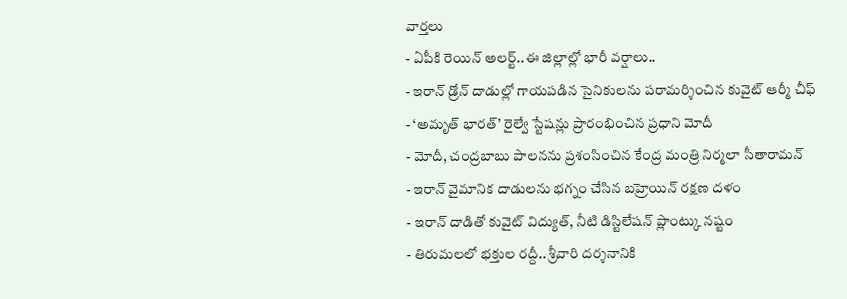వార్తలు
- ఏపీకి రెయిన్ అలర్ట్..ఈ జిల్లాల్లో భారీ వర్షాలు..
- ఇరాన్ డ్రోన్ దాడుల్లో గాయపడిన సైనికులను పరామర్శించిన కువైట్ ఆర్మీ చీఫ్
- ‘అమృత్ భారత్’ రైల్వే స్టేషన్లు ప్రారంభించిన ప్రధాని మోదీ
- మోదీ, చంద్రబాబు పాలనను ప్రశంసించిన కేంద్ర మంత్రి నిర్మలా సీతారామన్
- ఇరాన్ వైమానిక దాడులను భగ్నం చేసిన బహ్రెయిన్ రక్షణ దళం
- ఇరాన్ దాడితో కువైట్ విద్యుత్, నీటి డిస్టిలేషన్ ప్లాంట్కు నష్టం
- తిరుమలలో భక్తుల రద్దీ.. శ్రీవారి దర్శనానికి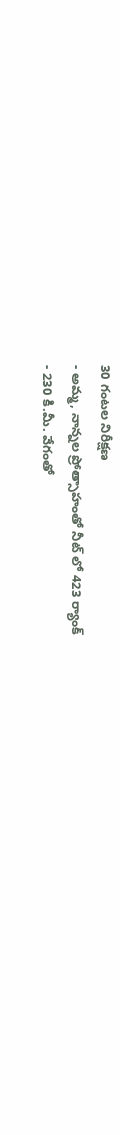30 గంటల నిరీక్షణ
- అమ్మ, నాన్నల ప్రోత్సాహంతో నీట్ లో 423 ర్యాంక్
- 230 కి.మీ. వేగంతో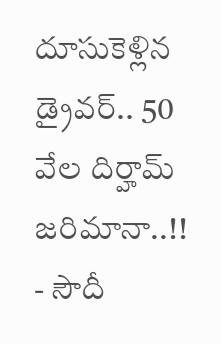దూసుకెళ్లిన డ్రైవర్.. 50 వేల దిర్హామ్ జరిమానా..!!
- సౌదీ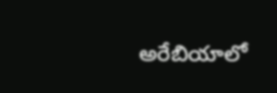అరేబియాలో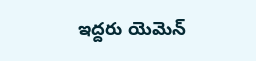ఇద్దరు యెమెన్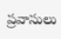ప్రవాసులు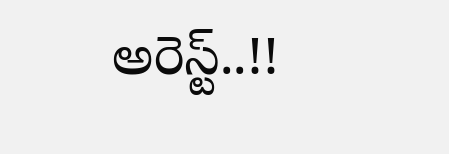అరెస్ట్..!!